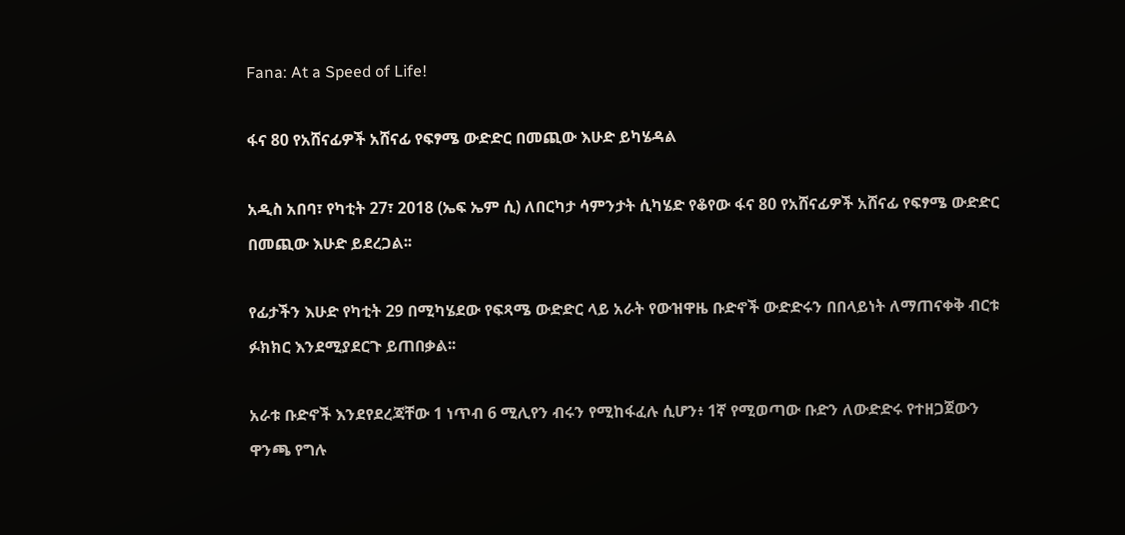Fana: At a Speed of Life!

ፋና 80 የአሸናፊዎች አሸናፊ የፍፃሜ ውድድር በመጪው እሁድ ይካሄዳል

አዲስ አበባ፣ የካቲት 27፣ 2018 (ኤፍ ኤም ሲ) ለበርካታ ሳምንታት ሲካሄድ የቆየው ፋና 80 የአሸናፊዎች አሸናፊ የፍፃሜ ውድድር በመጪው እሁድ ይደረጋል፡፡

የፊታችን እሁድ የካቲት 29 በሚካሄደው የፍጻሜ ውድድር ላይ አራት የውዝዋዜ ቡድኖች ውድድሩን በበላይነት ለማጠናቀቅ ብርቱ ፉክክር እንደሚያደርጉ ይጠበቃል፡፡

አራቱ ቡድኖች እንደየደረጃቸው 1 ነጥብ 6 ሚሊየን ብሩን የሚከፋፈሉ ሲሆን፥ 1ኛ የሚወጣው ቡድን ለውድድሩ የተዘጋጀውን ዋንጫ የግሉ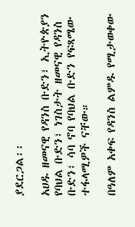ያደርጋል፡፡

አሀዱ ዘመናዊ የዳንስ ቡድን፣ ኢትዮጵያን የባህል ቡድን፣ ነገስታት ዘመናዊ የዳንስ ቡድን፣ ሳባ ኖባ የባህል ቡድን የፍጻሜው ተፋላሚዎች ናቸው።

በዓለም አቀፍ የዳንስ ልምዱ የሚታወቀው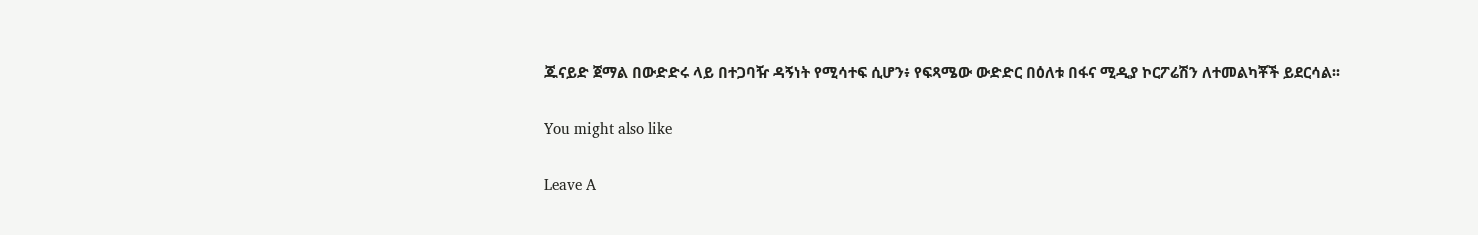ጁናይድ ጀማል በውድድሩ ላይ በተጋባዥ ዳኝነት የሚሳተፍ ሲሆን፥ የፍጻሜው ውድድር በዕለቱ በፋና ሚዲያ ኮርፖሬሽን ለተመልካቾች ይደርሳል፡፡

You might also like

Leave A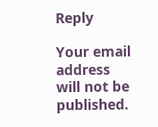Reply

Your email address will not be published.